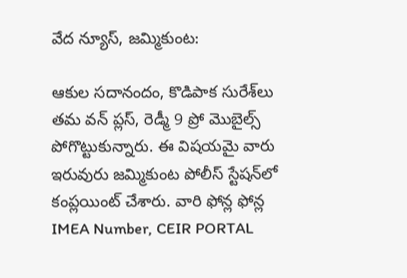వేద న్యూస్, జమ్మికుంట:

ఆకుల సదానందం, కొడిపాక సురేశ్‌లు తమ వన్ ప్లస్, రెడ్మీ 9 ప్రో మొబైల్స్ పోగొట్టుకున్నారు. ఈ విషయమై వారు ఇరువురు జమ్మికుంట పోలీస్ స్టేషన్‌లో కంప్లయింట్ చేశారు. వారి ఫోన్ల ఫోన్ల IMEA Number, CEIR PORTAL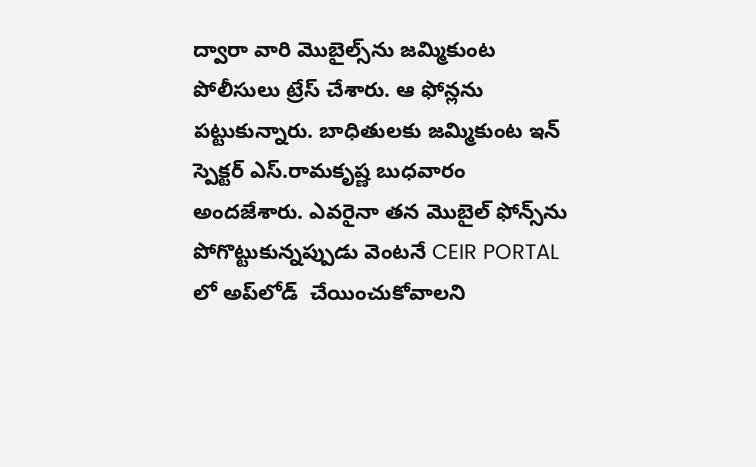ద్వారా వారి మొబైల్స్‌ను జమ్మికుంట పోలీసులు ట్రేస్ చేశారు. ఆ ఫోన్లను పట్టుకున్నారు. బాధితులకు జమ్మికుంట ఇన్ స్పెక్టర్ ఎస్.రామకృష్ణ బుధవారం అందజేశారు. ఎవరైనా తన మొబైల్ ఫోన్స్‌ను పోగొట్టుకున్నప్పుడు వెంటనే CEIR PORTAL లో అప్‌లోడ్  చేయించుకోవాలని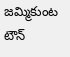జమ్మికుంట టౌన్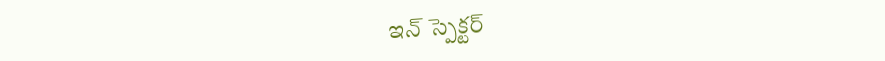ఇన్ స్పెక్టర్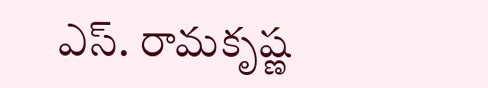ఎస్. రామకృష్ణ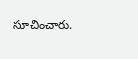సూచించారు.